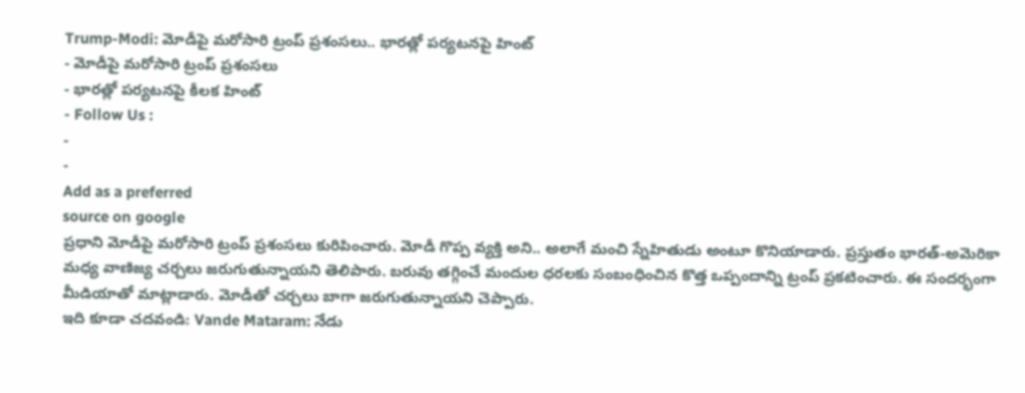Trump-Modi: మోడీపై మరోసారి ట్రంప్ ప్రశంసలు.. భారత్లో పర్యటనపై హింట్
- మోడీపై మరోసారి ట్రంప్ ప్రశంసలు
- భారత్లో పర్యటనపై కీలక హింట్
- Follow Us :
-
-
Add as a preferred
source on google
ప్రధాని మోడీపై మరోసారి ట్రంప్ ప్రశంసలు కురిపించారు. మోడీ గొప్ప వ్యక్తి అని.. అలాగే మంచి స్నేహితుడు అంటూ కొనియాడారు. ప్రస్తుతం భారత్-అమెరికా మధ్య వాణిజ్య చర్చలు జరుగుతున్నాయని తెలిపారు. బరువు తగ్గించే మందుల ధరలకు సంబంధించిన కొత్త ఒప్పందాన్ని ట్రంప్ ప్రకటించారు. ఈ సందర్భంగా మీడియాతో మాట్లాడారు. మోడీతో చర్చలు బాగా జరుగుతున్నాయని చెప్పారు.
ఇది కూడా చదవండి: Vande Mataram: నేడు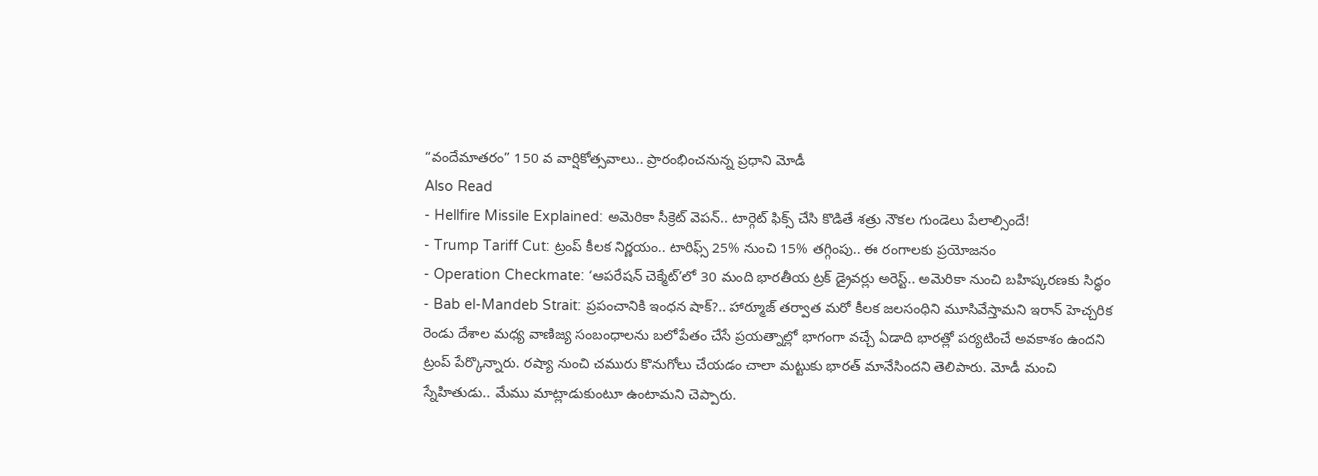“వందేమాతరం” 150 వ వార్షికోత్సవాలు.. ప్రారంభించనున్న ప్రధాని మోడీ
Also Read
- Hellfire Missile Explained: అమెరికా సీక్రెట్ వెపన్.. టార్గెట్ ఫిక్స్ చేసి కొడితే శత్రు నౌకల గుండెలు పేలాల్సిందే!
- Trump Tariff Cut: ట్రంప్ కీలక నిర్ణయం.. టారిఫ్స్ 25% నుంచి 15% తగ్గింపు.. ఈ రంగాలకు ప్రయోజనం
- Operation Checkmate: ‘ఆపరేషన్ చెక్మేట్’లో 30 మంది భారతీయ ట్రక్ డ్రైవర్లు అరెస్ట్.. అమెరికా నుంచి బహిష్కరణకు సిద్ధం
- Bab el-Mandeb Strait: ప్రపంచానికి ఇంధన షాక్?.. హార్మూజ్ తర్వాత మరో కీలక జలసంధిని మూసివేస్తామని ఇరాన్ హెచ్చరిక
రెండు దేశాల మధ్య వాణిజ్య సంబంధాలను బలోపేతం చేసే ప్రయత్నాల్లో భాగంగా వచ్చే ఏడాది భారత్లో పర్యటించే అవకాశం ఉందని ట్రంప్ పేర్కొన్నారు. రష్యా నుంచి చమురు కొనుగోలు చేయడం చాలా మట్టుకు భారత్ మానేసిందని తెలిపారు. మోడీ మంచి స్నేహితుడు.. మేము మాట్లాడుకుంటూ ఉంటామని చెప్పారు.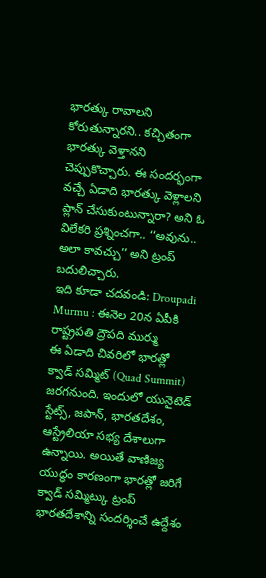భారత్కు రావాలని కోరుతున్నారని.. కచ్చితంగా భారత్కు వెళ్తానని చెప్పుకొచ్చారు. ఈ సందర్భంగా వచ్చే ఏడాది భారత్కు వెళ్లాలని ప్లాన్ చేసుకుంటున్నారా? అని ఓ విలేకరి ప్రశ్నించగా.. ‘‘అవును.. అలా కావచ్చు’’ అని ట్రంప్ బదులిచ్చారు.
ఇది కూడా చదవండి: Droupadi Murmu : ఈనెల 20న ఏపీకి రాష్ట్రపతి ద్రౌపది ముర్ము
ఈ ఏడాది చివరిలో భారత్లో క్వాడ్ సమ్మిట్ (Quad Summit) జరగనుంది. ఇందులో యునైటెడ్ స్టేట్స్, జపాన్, భారతదేశం, ఆస్ట్రేలియా సభ్య దేశాలుగా ఉన్నాయి. అయితే వాణిజ్య యుద్ధం కారణంగా భారత్లో జరిగే క్వాడ్ సమ్మిట్కు ట్రంప్ భారతదేశాన్ని సందర్శించే ఉద్దేశం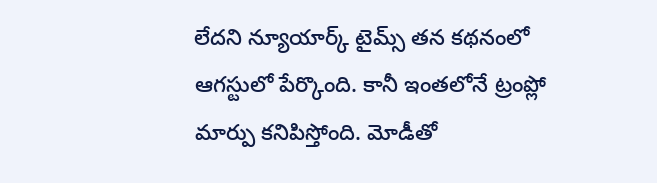లేదని న్యూయార్క్ టైమ్స్ తన కథనంలో ఆగస్టులో పేర్కొంది. కానీ ఇంతలోనే ట్రంప్లో మార్పు కనిపిస్తోంది. మోడీతో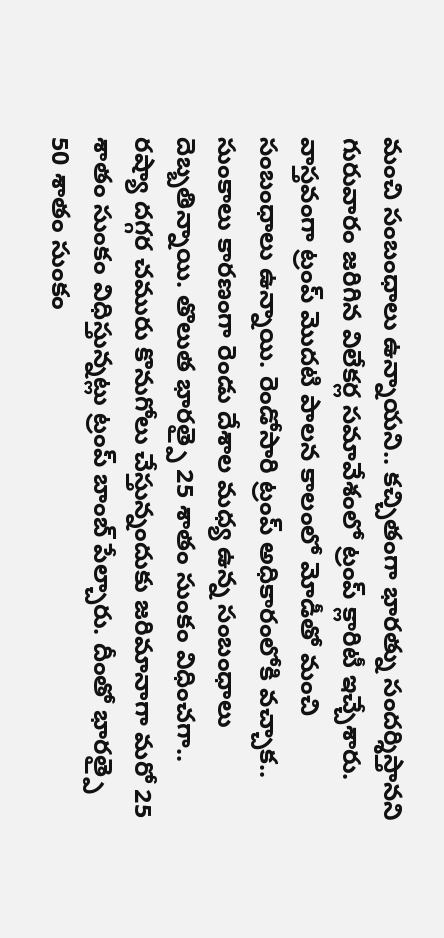మంచి సంబంధాలు ఉన్నాయని.. కచ్చితంగా భారత్ను సందర్శిస్తానని గురువారం జరిగిన విలేకర్ల సమావేశంలో ట్రంప్ క్లారిటీ ఇచ్చేశారు.
వాస్తవంగా ట్రంప్ మొదటి పాలన కాలంలో మోడీతో మంచి సంబంధాలు ఉన్నాయి. రెండోసారి ట్రంప్ అధికారంలోకి వచ్చాక.. సుంకాలు కారణంగా రెండు దేశాల మధ్య ఉన్న సంబంధాలు దెబ్బతిన్నాయి. తొలుత భారత్పై 25 శాతం సుంకం విధించగా.. రష్యా దగ్గర చమురు కొనుగోలు చేస్తున్నందుకు జరిమానాగా మరో 25 శాతం సుంకం విధిస్తున్నట్లు ట్రంప్ బాంబ్ పేల్చారు. దీంతో భారత్పై 50 శాతం సుంకం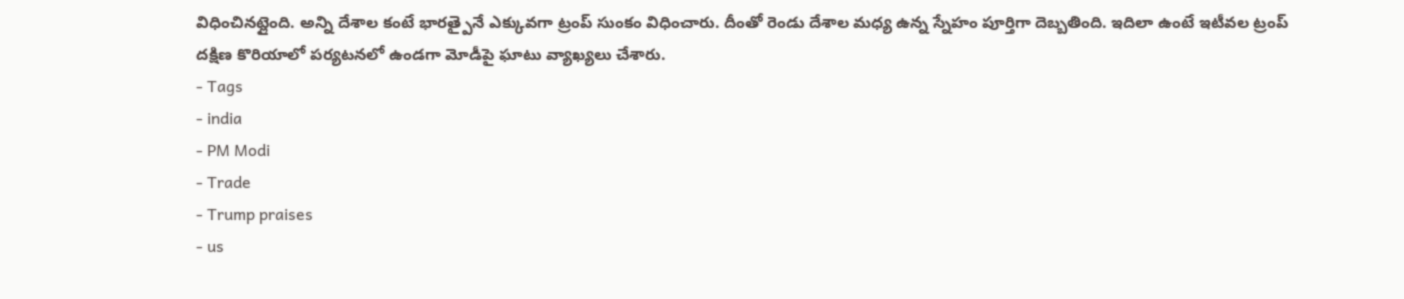విధించినట్లైంది. అన్ని దేశాల కంటే భారత్పైనే ఎక్కువగా ట్రంప్ సుంకం విధించారు. దీంతో రెండు దేశాల మధ్య ఉన్న స్నేహం పూర్తిగా దెబ్బతింది. ఇదిలా ఉంటే ఇటీవల ట్రంప్ దక్షిణ కొరియాలో పర్యటనలో ఉండగా మోడీపై ఘాటు వ్యాఖ్యలు చేశారు.
- Tags
- india
- PM Modi
- Trade
- Trump praises
- us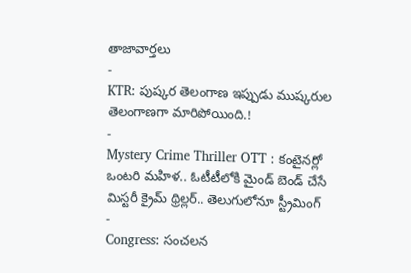తాజావార్తలు
-
KTR: పుష్కర తెలంగాణ ఇప్పుడు ముష్కరుల తెలంగాణగా మారిపోయింది.!
-
Mystery Crime Thriller OTT : కంటైనర్లో ఒంటరి మహిళ.. ఓటీటీలోకి మైండ్ బెండ్ చేసే మిస్టరీ క్రైమ్ థ్రిల్లర్.. తెలుగులోనూ స్ట్రీమింగ్
-
Congress: సంచలన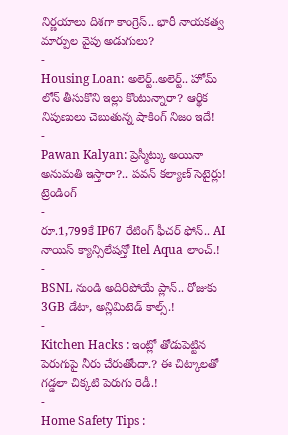నిర్ణయాలు దిశగా కాంగ్రెస్.. భారీ నాయకత్వ మార్పుల వైపు అడుగులు?
-
Housing Loan: అలెర్ట్..అలెర్ట్.. హోమ్ లోన్ తీసుకొని ఇల్లు కొంటున్నారా? ఆర్థిక నిపుణులు చెబుతున్న షాకింగ్ నిజం ఇదే!
-
Pawan Kalyan: ప్రెస్మీట్కు అయినా అనుమతి ఇస్తారా?.. పవన్ కల్యాణ్ సెటైర్లు!
ట్రెండింగ్
-
రూ.1,799కే IP67 రేటింగ్ ఫీచర్ ఫోన్.. AI నాయిస్ క్యాన్సిలేషన్తో Itel Aqua లాంచ్.!
-
BSNL నుండి అదిరిపోయే ప్లాన్.. రోజుకు 3GB డేటా, అన్లిమిటెడ్ కాల్స్.!
-
Kitchen Hacks : ఇంట్లో తోడుపెట్టిన పెరుగుపై నీరు చేరుతోందా.? ఈ చిట్కాలతో గడ్డలా చిక్కటి పెరుగు రెడీ.!
-
Home Safety Tips :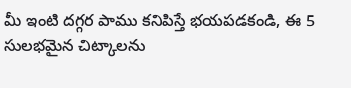మీ ఇంటి దగ్గర పాము కనిపిస్తే భయపడకండి, ఈ 5 సులభమైన చిట్కాలను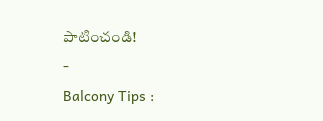పాటించండి!
-
Balcony Tips :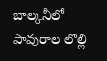బాల్కనీలో పావురాల లొల్లి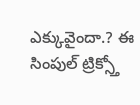ఎక్కువైందా.? ఈ సింపుల్ ట్రిక్స్తో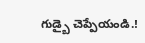గుడ్బై చెప్పేయండి.!